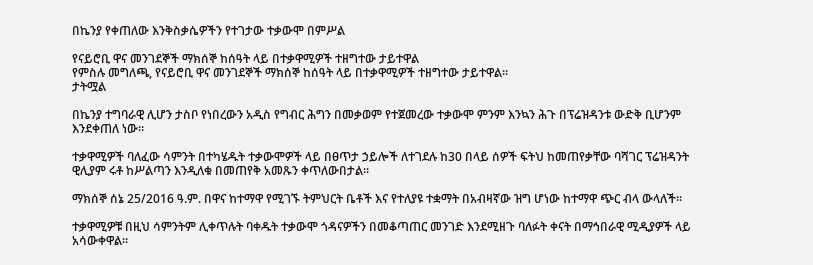በኬንያ የቀጠለው እንቅስቃሴዎችን የተገታው ተቃውሞ በምሥል

የናይሮቢ ዋና መንገደኞች ማክሰኞ ከሰዓት ላይ በተቃዋሚዎች ተዘግተው ታይተዋል
የምስሉ መግለጫ, የናይሮቢ ዋና መንገደኞች ማክሰኞ ከሰዓት ላይ በተቃዋሚዎች ተዘግተው ታይተዋል።
ታትሟል

በኬንያ ተግባራዊ ሊሆን ታስቦ የነበረውን አዲስ የግብር ሕግን በመቃወም የተጀመረው ተቃውሞ ምንም እንኳን ሕጉ በፕሬዝዳንቱ ውድቅ ቢሆንም እንደቀጠለ ነው።

ተቃዋሚዎች ባለፈው ሳምንት በተካሄዱት ተቃውሞዎች ላይ በፀጥታ ኃይሎች ለተገደሉ ከ30 በላይ ሰዎች ፍትህ ከመጠየቃቸው ባሻገር ፕሬዝዳንት ዊሊያም ሩቶ ከሥልጣን እንዲለቁ በመጠየቅ አመጹን ቀጥለውበታል።

ማክሰኞ ሰኔ 25/2016 ዓ.ም. በዋና ከተማዋ የሚገኙ ትምህርት ቤቶች እና የተለያዩ ተቋማት በአብዛኛው ዝግ ሆነው ከተማዋ ጭር ብላ ውላለች።

ተቃዋሚዎቹ በዚህ ሳምንትም ሊቀጥሉት ባቀዱት ተቃውሞ ጎዳናዎችን በመቆጣጠር መንገድ እንደሚዘጉ ባለፉት ቀናት በማኅበራዊ ሚዲያዎች ላይ አሳውቀዋል።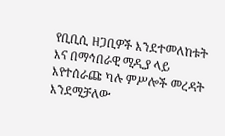የቢቢሲ ዘጋቢዎች እንደተመለከቱት እና በማኅበራዊ ሚዲያ ላይ እየተሰራጩ ካሉ ምሥሎች መረዳት እንደሚቻለው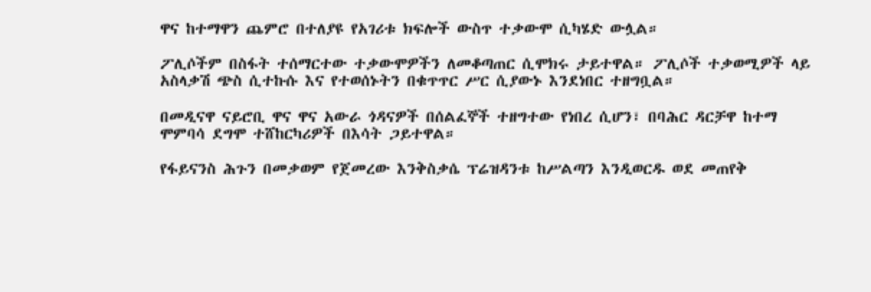ዋና ከተማዋን ጨምሮ በተለያዩ የአገሪቱ ክፍሎች ውስጥ ተቃውሞ ሲካሄድ ውሏል።

ፖሊሶችም በስፋት ተሰማርተው ተቃውሞዎችን ለመቆጣጠር ሲሞክሩ ታይተዋል። ፖሊሶች ተቃወሚዎች ላይ አስላቃሽ ጭስ ሲተኩሱ እና የተወሰኑትን በቁጥጥር ሥር ሲያውኑ እንደነበር ተዘግቧል።

በመዲናዋ ናይሮቢ ዋና ዋና አውራ ጎዳናዎች በሰልፈኞች ተዘግተው የነበረ ሲሆን፣ በባሕር ዳርቻዋ ከተማ ሞምባሳ ደግሞ ተሸከርካሪዎች በእሳት ጋይተዋል።

የፋይናንስ ሕጉን በመቃወም የጀመረው እንቅስቃሴ ፕሬዝዳንቱ ከሥልጣን እንዲወርዱ ወደ መጠየቅ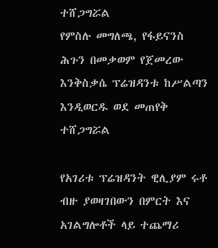ተሸጋግሯል
የምስሉ መግለጫ, የፋይናንስ ሕጉን በመቃወም የጀመረው እንቅስቃሴ ፕሬዝዳንቱ ከሥልጣን እንዲወርዱ ወደ መጠየቅ ተሸጋግሯል

የአገሪቱ ፕሬዝዳንት ዊሊያም ሩቶ ብዙ ያወዛገበውን በምርት እና አገልግሎቶች ላይ ተጨማሪ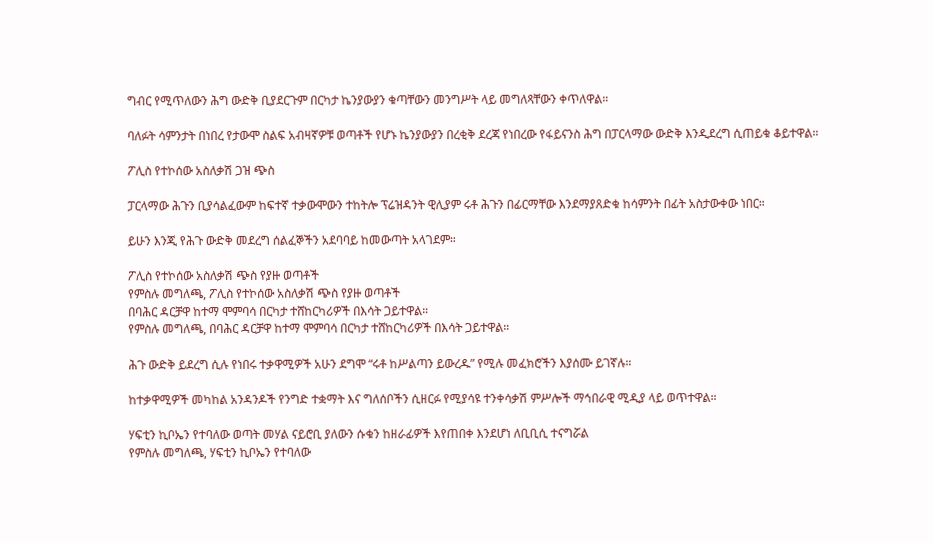ግብር የሚጥለውን ሕግ ውድቅ ቢያደርጉም በርካታ ኬንያውያን ቁጣቸውን መንግሥት ላይ መግለጻቸውን ቀጥለዋል።

ባለፉት ሳምንታት በነበረ የታውሞ ስልፍ አብዛኛዎቹ ወጣቶች የሆኑ ኬንያውያን በረቂቅ ደረጃ የነበረው የፋይናንስ ሕግ በፓርላማው ውድቅ እንዲደረግ ሲጠይቁ ቆይተዋል።

ፖሊስ የተኮሰው አስለቃሽ ጋዝ ጭስ

ፓርላማው ሕጉን ቢያሳልፈውም ከፍተኛ ተቃውሞውን ተከትሎ ፕሬዝዳንት ዊሊያም ሩቶ ሕጉን በፊርማቸው እንደማያጸድቁ ከሳምንት በፊት አስታውቀው ነበር።

ይሁን እንጂ የሕጉ ውድቅ መደረግ ሰልፈኞችን አደባባይ ከመውጣት አላገደም።

ፖሊስ የተኮሰው አስለቃሽ ጭስ የያዙ ወጣቶች
የምስሉ መግለጫ, ፖሊስ የተኮሰው አስለቃሽ ጭስ የያዙ ወጣቶች
በባሕር ዳርቻዋ ከተማ ሞምባሳ በርካታ ተሸከርካሪዎች በእሳት ጋይተዋል።
የምስሉ መግለጫ, በባሕር ዳርቻዋ ከተማ ሞምባሳ በርካታ ተሸከርካሪዎች በእሳት ጋይተዋል።

ሕጉ ውድቅ ይደረግ ሲሉ የነበሩ ተቃዋሚዎች አሁን ደግሞ “ሩቶ ከሥልጣን ይውረዱ” የሚሉ መፈክሮችን እያሰሙ ይገኛሉ።

ከተቃዋሚዎች መካከል አንዳንዶች የንግድ ተቋማት እና ግለሰቦችን ሲዘርፉ የሚያሳዩ ተንቀሳቃሽ ምሥሎች ማኅበራዊ ሚዲያ ላይ ወጥተዋል።

ሃፍቲን ኪቦኤን የተባለው ወጣት መሃል ናይሮቢ ያለውን ሱቁን ከዘራፊዎች እየጠበቀ እንደሆነ ለቢቢሲ ተናግሯል
የምስሉ መግለጫ, ሃፍቲን ኪቦኤን የተባለው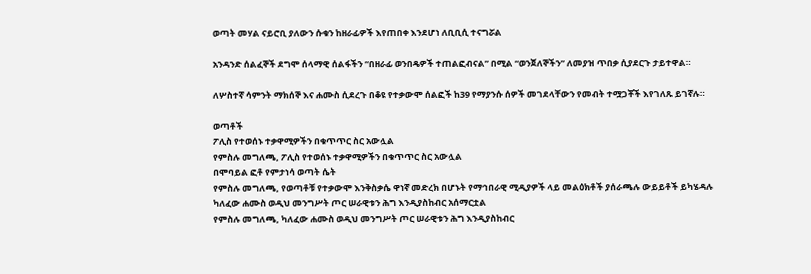ወጣት መሃል ናይሮቢ ያለውን ሱቁን ከዘራፊዎች እየጠበቀ እንደሆነ ለቢቢሲ ተናግሯል

አንዳንድ ሰልፈኞች ደግሞ ሰላማዊ ሰልፋችን “በዘራፊ ወንበዴዎች ተጠልፎብናል” በሚል “ወንጀለኞችን” ለመያዝ ጥበቃ ሲያደርጉ ታይተዋል።

ለሦስተኛ ሳምንት ማክሰኞ እና ሐሙስ ሲደረጉ በቆዩ የተቃውሞ ሰልፎች ከ39 የማያንሱ ሰዎች መገደላቸውን የመብት ተሟጋቾች እየገለጹ ይገኛሉ።

ወጣቶች
ፖሊስ የተወሰኑ ተቃዋሚዎችን በቁጥጥር ስር አውሏል
የምስሉ መግለጫ, ፖሊስ የተወሰኑ ተቃዋሚዎችን በቁጥጥር ስር አውሏል
በሞባይል ፎቶ የምታነሳ ወጣት ሴት
የምስሉ መግለጫ, የወጣቶቹ የተቃውሞ እንቅስቃሴ ዋነኛ መድረክ በሆኑት የማኅበራዊ ሚዲያዎች ላይ መልዕክቶች ያሰራጫሉ ውይይቶች ይካሄዳሉ
ካለፈው ሐሙስ ወዲህ መንግሥት ጦር ሠራዊቱን ሕግ እንዲያስከብር አሰማርቷል
የምስሉ መግለጫ, ካለፈው ሐሙስ ወዲህ መንግሥት ጦር ሠራዊቱን ሕግ እንዲያስከብር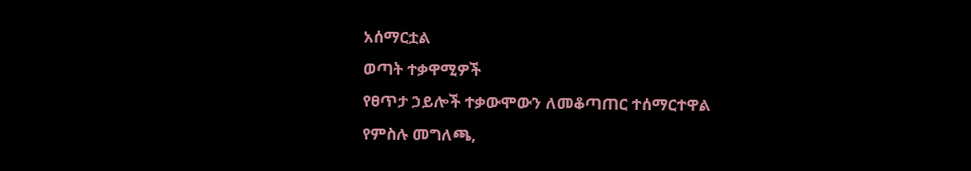አሰማርቷል
ወጣት ተቃዋሚዎች
የፀጥታ ኃይሎች ተቃውሞውን ለመቆጣጠር ተሰማርተዋል
የምስሉ መግለጫ,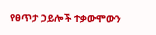የፀጥታ ኃይሎች ተቃውሞውን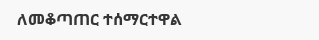ለመቆጣጠር ተሰማርተዋል